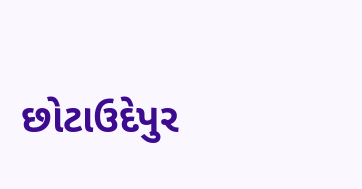છોટાઉદેપુર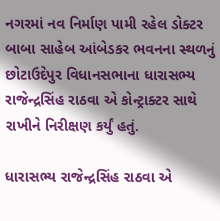નગરમાં નવ નિર્માણ પામી રહેલ ડોક્ટર બાબા સાહેબ આંબેડકર ભવનના સ્થળનું છોટાઉદેપુર વિધાનસભાના ધારાસભ્ય રાજેન્દ્રસિંહ રાઠવા એ કોન્ટ્રાક્ટર સાથે રાખીને નિરીક્ષણ કર્યું હતું.

ધારાસભ્ય રાજેન્દ્રસિંહ રાઠવા એ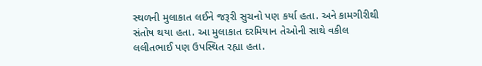સ્થળની મુલાકાત લઈને જરૂરી સુચનો પણ કર્યા હતા. અને કામગીરીથી સંતોષ થયા હતા. આ મુલાકાત દરમિયાન તેઓની સાથે વકીલ લલીતભાઈ પણ ઉપસ્થિત રહ્યા હતા.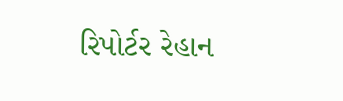રિપોર્ટર રેહાન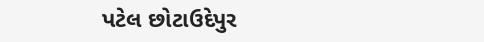પટેલ છોટાઉદેપુર